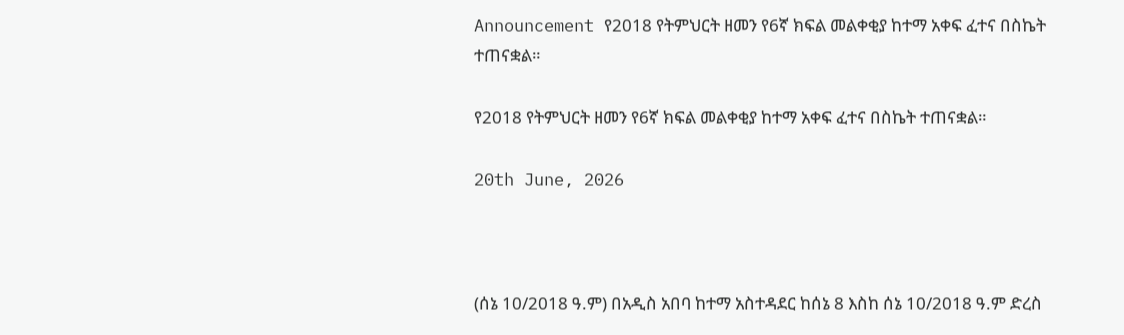Announcement የ2018 የትምህርት ዘመን የ6ኛ ክፍል መልቀቂያ ከተማ አቀፍ ፈተና በስኬት ተጠናቋል።

የ2018 የትምህርት ዘመን የ6ኛ ክፍል መልቀቂያ ከተማ አቀፍ ፈተና በስኬት ተጠናቋል።

20th June, 2026



(ሰኔ 10/2018 ዓ.ም) በአዲስ አበባ ከተማ አስተዳደር ከሰኔ 8 እስከ ሰኔ 10/2018 ዓ.ም ድረስ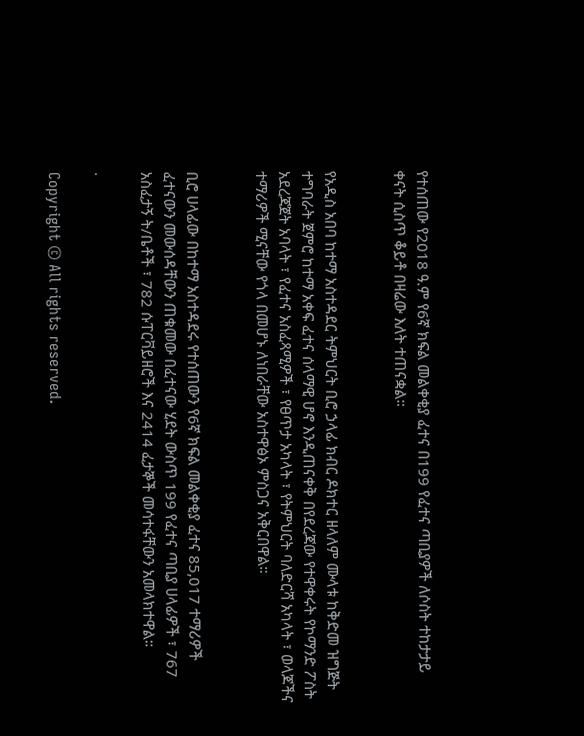የተሰጠው የ2018 ዓ.ም የ6ኛ ክፍል መልቀቂያ ፈተና በ199 የፈተና ጣቢያዎች ለሶስት ተከታታይ ቀናት ሲስጥ ቆይቶ በዛሬው እለት ተጠናቋል።


የአዲስ አበባ ከተማ አስተዳደር ትምህርት ቢሮ ኃላፊ ክብር ዶክተር ዘላለም ሙላቱ ከቅድመ ዝግጅት ተግባራት ጀምሮ ከተማ አቀፍ ፈተና ሰላማዊ ሆኖ እንዲጠናቀቅ በየደረጃው የተዋቀሩት የኮማንድ ፖስት አደረጃጀት አባላት ፣ የፈተና አስፈጻሚዎች ፣ የፀጥታ አካላት ፣ የትምህርት ባለድርሻ አካላት ፣ ወላጆችና ተማሪዎች ሚናቸው የጎላ በመሆኑ ለነበራቸው አስተዋፅኦ ምስጋና አቅርበዋል።


ቢሮ ሀላፊው በከተማ አስተዳደሩ የተሰጠውን የ6ኛ ክፍል መልቀቂያ ፈተና 85,017 ተማሪዎች ፈተናውን መውሰዳቸውን ጠቁመው በፈተናው ሂደት ውስጥ 199 የፈተና ጣቢያ ሀላፊዎች ፣ 767 አስፈታኝ ት/ቤቶች ፣ 782 ሱፐርቫይዘሮች እና 2414 ፈታኞች መሳተፋቸውን አመላክተዋል።

.

Copyright © All rights reserved.